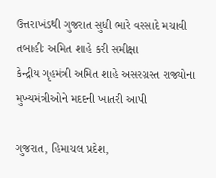ઉત્તરાખંડથી ગુજરાત સુધી ભારે વરસાદે મચાવી તબાહીઃ અમિત શાહે કરી સમીક્ષા
કેન્દ્રીય ગૃહમંત્રી અમિત શાહે અસરગ્રસ્ત રાજ્યોના મુખ્યમંત્રીઓને મદદની ખાતરી આપી

ગુજરાત, હિમાચલ પ્રદેશ,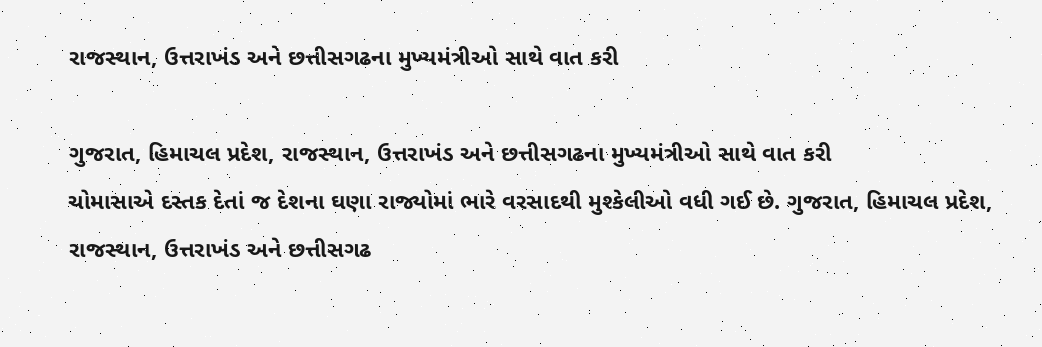રાજસ્થાન, ઉત્તરાખંડ અને છત્તીસગઢના મુખ્યમંત્રીઓ સાથે વાત કરી

ગુજરાત, હિમાચલ પ્રદેશ, રાજસ્થાન, ઉત્તરાખંડ અને છત્તીસગઢના મુખ્યમંત્રીઓ સાથે વાત કરી
ચોમાસાએ દસ્તક દેતાં જ દેશના ઘણા રાજ્યોમાં ભારે વરસાદથી મુશ્કેલીઓ વધી ગઈ છે. ગુજરાત, હિમાચલ પ્રદેશ, રાજસ્થાન, ઉત્તરાખંડ અને છત્તીસગઢ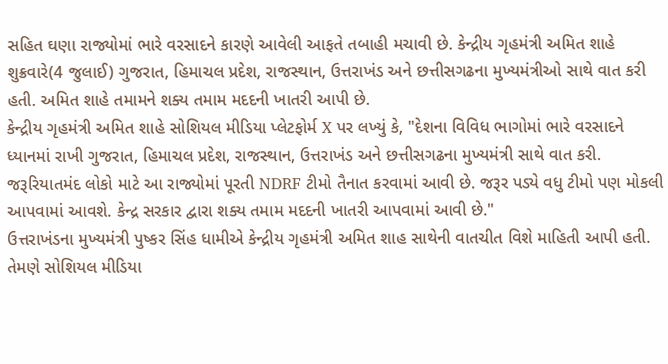સહિત ઘણા રાજ્યોમાં ભારે વરસાદને કારણે આવેલી આફતે તબાહી મચાવી છે. કેન્દ્રીય ગૃહમંત્રી અમિત શાહે શુક્રવારે(4 જુલાઈ) ગુજરાત, હિમાચલ પ્રદેશ, રાજસ્થાન, ઉત્તરાખંડ અને છત્તીસગઢના મુખ્યમંત્રીઓ સાથે વાત કરી હતી. અમિત શાહે તમામને શક્ય તમામ મદદની ખાતરી આપી છે.
કેન્દ્રીય ગૃહમંત્રી અમિત શાહે સોશિયલ મીડિયા પ્લેટફોર્મ X પર લખ્યું કે, "દેશના વિવિધ ભાગોમાં ભારે વરસાદને ધ્યાનમાં રાખી ગુજરાત, હિમાચલ પ્રદેશ, રાજસ્થાન, ઉત્તરાખંડ અને છત્તીસગઢના મુખ્યમંત્રી સાથે વાત કરી. જરૂરિયાતમંદ લોકો માટે આ રાજ્યોમાં પૂરતી NDRF ટીમો તૈનાત કરવામાં આવી છે. જરૂર પડ્યે વધુ ટીમો પણ મોકલી આપવામાં આવશે. કેન્દ્ર સરકાર દ્વારા શક્ય તમામ મદદની ખાતરી આપવામાં આવી છે."
ઉત્તરાખંડના મુખ્યમંત્રી પુષ્કર સિંહ ધામીએ કેન્દ્રીય ગૃહમંત્રી અમિત શાહ સાથેની વાતચીત વિશે માહિતી આપી હતી. તેમણે સોશિયલ મીડિયા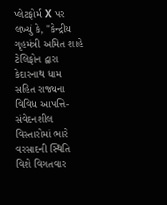પ્લેટફોર્મ X પર લખ્યું કે, "કેન્દ્રીય ગૃહમંત્રી અમિત શાહે ટેલિફોન દ્વારા કેદારનાથ ધામ સહિત રાજ્યના વિવિધ આપત્તિ-સંવેદનશીલ વિસ્તારોમાં ભારે વરસાદની સ્થિતિ વિશે વિગતવાર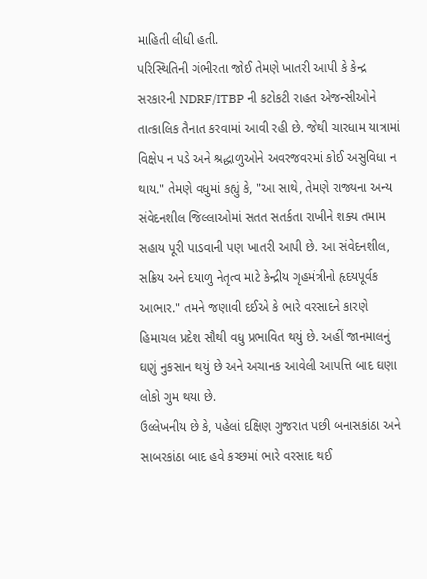માહિતી લીધી હતી.
પરિસ્થિતિની ગંભીરતા જોઈ તેમણે ખાતરી આપી કે કેન્દ્ર સરકારની NDRF/ITBP ની કટોકટી રાહત એજન્સીઓને તાત્કાલિક તૈનાત કરવામાં આવી રહી છે. જેથી ચારધામ યાત્રામાં વિક્ષેપ ન પડે અને શ્રદ્ધાળુઓને અવરજવરમાં કોઈ અસુવિધા ન થાય." તેમણે વધુમાં કહ્યું કે, "આ સાથે, તેમણે રાજ્યના અન્ય સંવેદનશીલ જિલ્લાઓમાં સતત સતર્કતા રાખીને શક્ય તમામ સહાય પૂરી પાડવાની પણ ખાતરી આપી છે. આ સંવેદનશીલ, સક્રિય અને દયાળુ નેતૃત્વ માટે કેન્દ્રીય ગૃહમંત્રીનો હૃદયપૂર્વક આભાર." તમને જણાવી દઈએ કે ભારે વરસાદને કારણે હિમાચલ પ્રદેશ સૌથી વધુ પ્રભાવિત થયું છે. અહીં જાનમાલનું ઘણું નુકસાન થયું છે અને અચાનક આવેલી આપત્તિ બાદ ઘણા લોકો ગુમ થયા છે.
ઉલ્લેખનીય છે કે, પહેલાં દક્ષિણ ગુજરાત પછી બનાસકાંઠા અને સાબરકાંઠા બાદ હવે કચ્છમાં ભારે વરસાદ થઈ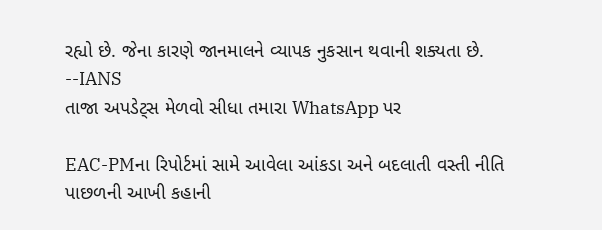રહ્યો છે. જેના કારણે જાનમાલને વ્યાપક નુકસાન થવાની શક્યતા છે.
--IANS
તાજા અપડેટ્સ મેળવો સીધા તમારા WhatsApp પર

EAC-PMના રિપોર્ટમાં સામે આવેલા આંકડા અને બદલાતી વસ્તી નીતિ પાછળની આખી કહાની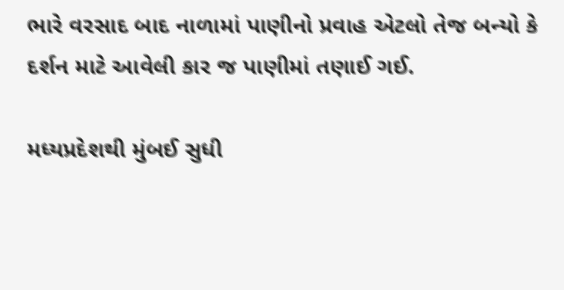ભારે વરસાદ બાદ નાળામાં પાણીનો પ્રવાહ એટલો તેજ બન્યો કે દર્શન માટે આવેલી કાર જ પાણીમાં તણાઈ ગઈ.

મધ્યપ્રદેશથી મુંબઈ સુધી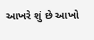આખરે શું છે આખો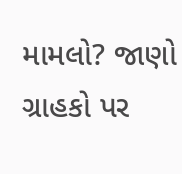મામલો? જાણો ગ્રાહકો પર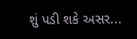શું પડી શકે અસર...